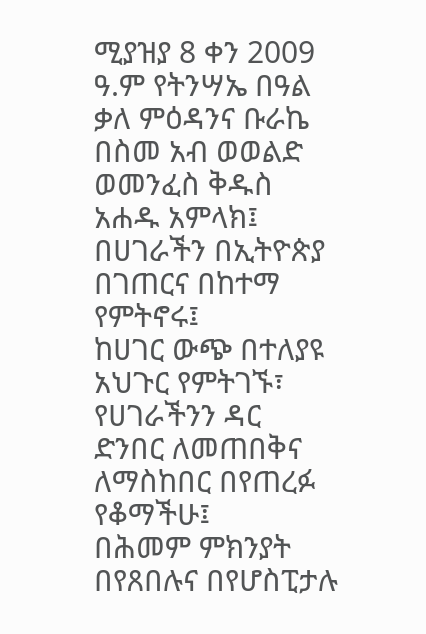ሚያዝያ 8 ቀን 2009 ዓ.ም የትንሣኤ በዓል ቃለ ምዕዳንና ቡራኬ
በስመ አብ ወወልድ ወመንፈስ ቅዱስ አሐዱ አምላክ፤
በሀገራችን በኢትዮጵያ በገጠርና በከተማ የምትኖሩ፤
ከሀገር ውጭ በተለያዩ አህጉር የምትገኙ፣
የሀገራችንን ዳር ድንበር ለመጠበቅና ለማስከበር በየጠረፉ የቆማችሁ፤
በሕመም ምክንያት በየጸበሉና በየሆስፒታሉ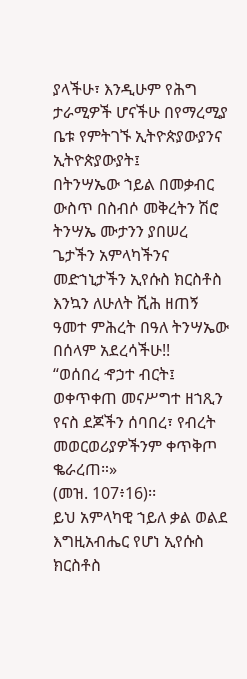ያላችሁ፣ እንዲሁም የሕግ ታራሚዎች ሆናችሁ በየማረሚያ ቤቱ የምትገኙ ኢትዮጵያውያንና ኢትዮጵያውያት፤
በትንሣኤው ኀይል በመቃብር ውስጥ በስብሶ መቅረትን ሽሮ ትንሣኤ ሙታንን ያበሠረ ጌታችን አምላካችንና መድኀኒታችን ኢየሱስ ክርስቶስ እንኳን ለሁለት ሺሕ ዘጠኝ ዓመተ ምሕረት በዓለ ትንሣኤው በሰላም አደረሳችሁ!!
“ወሰበረ ኆኃተ ብርት፤ ወቀጥቀጠ መናሥግተ ዘኀጺን
የናስ ደጆችን ሰባበረ፣ የብረት መወርወሪያዎችንም ቀጥቅጦ ቈራረጠ።»
(መዝ. 107፥16)፡፡
ይህ አምላካዊ ኀይለ ቃል ወልደ እግዚአብሔር የሆነ ኢየሱስ ክርስቶስ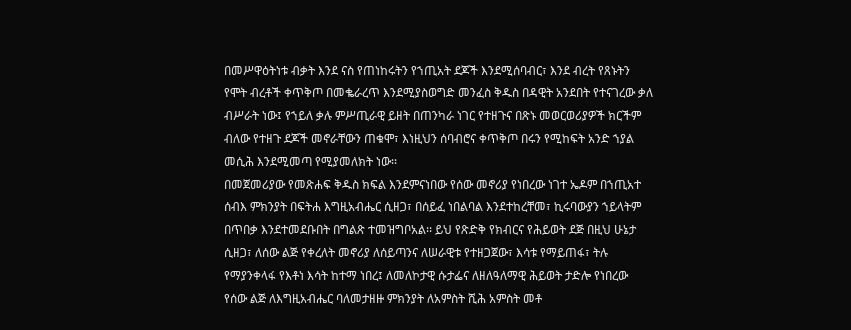በመሥዋዕትነቱ ብቃት እንደ ናስ የጠነከሩትን የኀጢአት ደጆች እንደሚሰባብር፣ እንደ ብረት የጸኑትን የሞት ብረቶች ቀጥቅጦ በመቈራረጥ እንደሚያስወግድ መንፈስ ቅዱስ በዳዊት አንደበት የተናገረው ቃለ ብሥራት ነው፤ የኀይለ ቃሉ ምሥጢራዊ ይዘት በጠንካራ ነገር የተዘጉና በጽኑ መወርወሪያዎች ክርችም ብለው የተዘጉ ደጆች መኖራቸውን ጠቁሞ፣ እነዚህን ሰባብሮና ቀጥቅጦ በሩን የሚከፍት አንድ ኀያል መሲሕ እንደሚመጣ የሚያመለክት ነው፡፡
በመጀመሪያው የመጽሐፍ ቅዱስ ክፍል እንደምናነበው የሰው መኖሪያ የነበረው ነገተ ኤዶም በኀጢአተ ሰብእ ምክንያት በፍትሐ እግዚአብሔር ሲዘጋ፣ በሰይፈ ነበልባል እንደተከረቸመ፣ ኪሩባውያን ኀይላትም በጥበቃ እንደተመደቡበት በግልጽ ተመዝግቦአል፡፡ ይህ የጽድቅ የክብርና የሕይወት ደጅ በዚህ ሁኔታ ሲዘጋ፣ ለሰው ልጅ የቀረለት መኖሪያ ለሰይጣንና ለሠራዊቱ የተዘጋጀው፣ እሳቱ የማይጠፋ፣ ትሉ የማያንቀላፋ የእቶነ እሳት ከተማ ነበረ፤ ለመለኮታዊ ሱታፌና ለዘለዓለማዊ ሕይወት ታድሎ የነበረው የሰው ልጅ ለእግዚአብሔር ባለመታዘዙ ምክንያት ለአምስት ሺሕ አምስት መቶ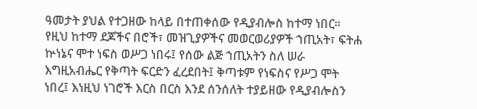ዓመታት ያህል የተጋዘው ከላይ በተጠቀሰው የዲያብሎስ ከተማ ነበር፡፡ የዚህ ከተማ ደጆችና በሮች፣ መዝጊያዎችና መወርወሪያዎች ኀጢአት፣ ፍትሐ ኵነኔና ሞተ ነፍስ ወሥጋ ነበሩ፤ የሰው ልጅ ኀጢአትን ስለ ሠራ እግዚአብሔር የቅጣት ፍርድን ፈረደበት፤ ቅጣቱም የነፍስና የሥጋ ሞት ነበረ፤ እነዚህ ነገሮች እርስ በርስ እንደ ሰንሰለት ተያይዘው የዲያብሎስን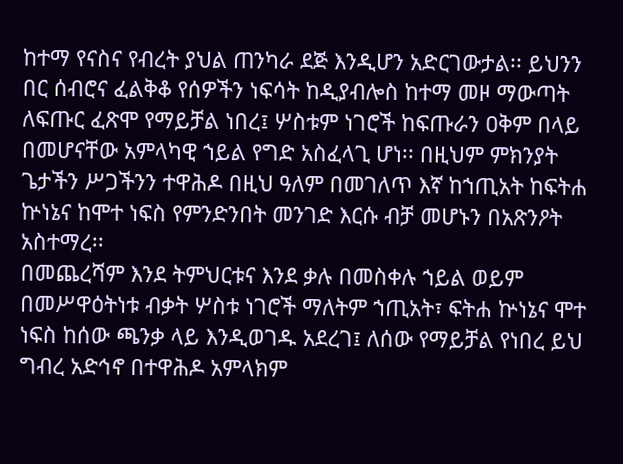ከተማ የናስና የብረት ያህል ጠንካራ ደጅ እንዲሆን አድርገውታል፡፡ ይህንን በር ሰብሮና ፈልቅቆ የሰዎችን ነፍሳት ከዲያብሎስ ከተማ መዞ ማውጣት ለፍጡር ፈጽሞ የማይቻል ነበረ፤ ሦስቱም ነገሮች ከፍጡራን ዐቅም በላይ በመሆናቸው አምላካዊ ኀይል የግድ አስፈላጊ ሆነ፡፡ በዚህም ምክንያት ጌታችን ሥጋችንን ተዋሕዶ በዚህ ዓለም በመገለጥ እኛ ከኀጢአት ከፍትሐ ኵነኔና ከሞተ ነፍስ የምንድንበት መንገድ እርሱ ብቻ መሆኑን በአጽንዖት አስተማረ፡፡
በመጨረሻም እንደ ትምህርቱና እንደ ቃሉ በመስቀሉ ኀይል ወይም በመሥዋዕትነቱ ብቃት ሦስቱ ነገሮች ማለትም ኀጢአት፣ ፍትሐ ኵነኔና ሞተ ነፍስ ከሰው ጫንቃ ላይ እንዲወገዱ አደረገ፤ ለሰው የማይቻል የነበረ ይህ ግብረ አድኅኖ በተዋሕዶ አምላክም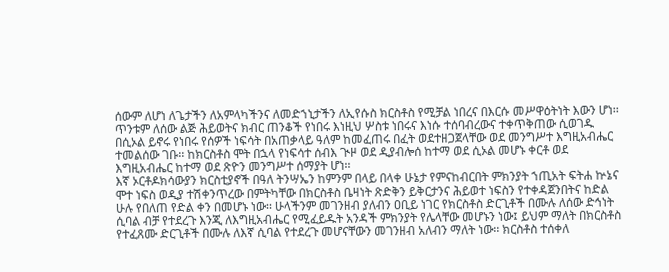ሰውም ለሆነ ለጌታችን ለአምላካችንና ለመድኀኒታችን ለኢየሱስ ክርስቶስ የሚቻል ነበረና በእርሱ መሥዋዕትነት እውን ሆነ፡፡ ጥንቱም ለሰው ልጅ ሕይወትና ክብር ጠንቆች የነበሩ እነዚህ ሦስቱ ነበሩና እነሱ ተሰባብረውና ተቀጥቅጠው ሲወገዱ በሲኦል ይኖሩ የነበሩ የሰዎች ነፍሳት በአጠቃላይ ዓለም ከመፈጠሩ በፈት ወደተዘጋጀላቸው ወደ መንግሥተ እግዚአብሔር ተመልሰው ገቡ፡፡ ከክርስቶስ ሞት በኋላ የነፍሳተ ሰብእ ጒዞ ወደ ዲያብሎሰ ከተማ ወደ ሲኦል መሆኑ ቀርቶ ወደ እግዚአብሔር ከተማ ወደ ጽዮን መንግሥተ ሰማያት ሆነ፡፡
እኛ ኦርቶዶክሳውያን ክርስቲያኖች በዓለ ትንሣኤን ከምንም በላይ በላቀ ሁኔታ የምናከብርበት ምክንያት ኀጢአት ፍትሐ ኵኔና ሞተ ነፍስ ወዲያ ተሽቀንጥረው በምትካቸው በክርስቶስ ቤዛነት ጽድቅን ይቅርታንና ሕይወተ ነፍስን የተቀዳጀንበትና ከድል ሁሉ የበለጠ የድል ቀን በመሆኑ ነው፡፡ ሁላችንም መገንዘብ ያለብን ዐቢይ ነገር የክርስቶስ ድርጊቶች በሙሉ ለሰው ድኅነት ሲባል ብቻ የተደረጉ እንጂ ለእግዚአብሔር የሚፈይዱት አንዳች ምክንያት የሌላቸው መሆኑን ነው፤ ይህም ማለት በክርስቶስ የተፈጸሙ ድርጊቶች በሙሉ ለእኛ ሲባል የተደረጉ መሆናቸውን መገንዘብ አለብን ማለት ነው፡፡ ክርስቶስ ተሰቀለ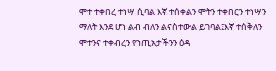ሞተ ተቀበረ ተነሣ ሲባል እኛ ተሰቀልን ሞትን ተቀበርን ተነሣን ማለት እንደ ሆነ ልብ ብለን ልናስተውል ይገባል፤እኛ ተሰቅለን ሞተንና ተቀብረን የኀጢአታችንን ዕዳ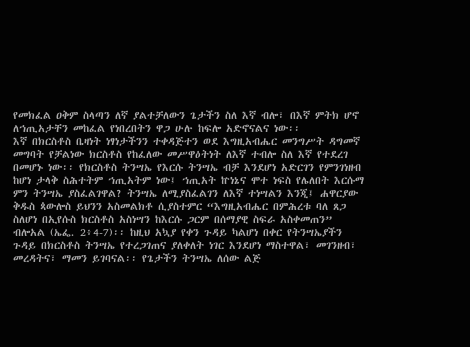የመክፈል ዐቅም ስላጣን ለኛ ያልተቻለውን ጌታችን ስለ እኛ ብሎ፣ በእኛ ምትክ ሆኖ ለኀጢአታቸን መከፈል የነበረበትን ዋጋ ሁሉ ከፍሎ አድኖናልና ነው፡፡
እኛ በክርስቶስ ቤዛነት ነፃነታችንን ተቀዳጅተን ወደ እግዚአብሔር መንግሥት ዳግመኛ መግባት የቻልነው ክርስቶስ የከፈለው መሥዋዕትነት ለእኛ ተብሎ ስለ እኛ የተደረገ በመሆኑ ነው፡፡ የክርስቶስ ትንሣኤ የእርሱ ትንሣኤ ብቻ እንደሆነ አድርገን የምንገነዘብ ከሆነ ታላቅ ስሕተትም ኀጢአትም ነው፤ ኀጢአት ኵነኔና ሞተ ነፍስ የሌለበት እርሱማ ምን ትንሣኤ ያስፈልገዋል? ትንሣኤ ለሚያስፈልገን ለእኛ ተነሣልን እንጂ፤ ሐዋርያው ቅዱስ ጳውሎስ ይህንን አስመልክቶ ሲያስተምር “እግዚአብሔር በምሕረቱ ባለ ጸጋ ስለሆነ በኢየሱስ ክርስቶስ አስነሣን ከእርሱ ጋርም በሰማያዊ ስፍራ አስቀመጠን” ብሎአል (ኤፌ. 2፥4-7)፡፡ ከዚህ አኳያ የቀን ጉዳይ ካልሆነ በቀር የትንሣኤያችን ጉዳይ በክርስቶስ ትንሣኤ የተረጋገጠና ያለቀለት ነገር እንደሆነ ማስተዋል፣ መገንዘብ፣ መረዳትና፣ ማመን ይገባናል፡፡ የጌታችን ትንሣኤ ለሰው ልጅ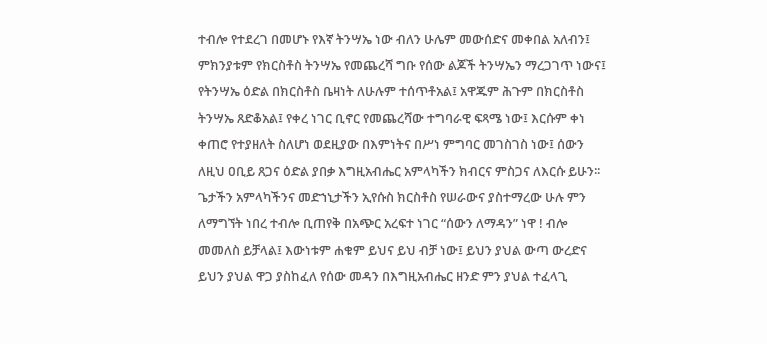ተብሎ የተደረገ በመሆኑ የእኛ ትንሣኤ ነው ብለን ሁሌም መውሰድና መቀበል አለብን፤ ምክንያቱም የክርስቶስ ትንሣኤ የመጨረሻ ግቡ የሰው ልጆች ትንሣኤን ማረጋገጥ ነውና፤ የትንሣኤ ዕድል በክርስቶስ ቤዛነት ለሁሉም ተሰጥቶአል፤ አዋጁም ሕጉም በክርስቶስ ትንሣኤ ጸድቆአል፤ የቀረ ነገር ቢኖር የመጨረሻው ተግባራዊ ፍጻሜ ነው፤ እርሱም ቀነ ቀጠሮ የተያዘለት ስለሆነ ወደዚያው በእምነትና በሥነ ምግባር መገስገስ ነው፤ ሰውን ለዚህ ዐቢይ ጸጋና ዕድል ያበቃ እግዚአብሔር አምላካችን ክብርና ምስጋና ለእርሱ ይሁን፡፡
ጌታችን አምላካችንና መድኀኒታችን ኢየሱስ ክርስቶስ የሠራውና ያስተማረው ሁሉ ምን ለማግኘት ነበረ ተብሎ ቢጠየቅ በአጭር አረፍተ ነገር “ሰውን ለማዳን” ነዋ ! ብሎ መመለስ ይቻላል፤ እውነቱም ሐቁም ይህና ይህ ብቻ ነው፤ ይህን ያህል ውጣ ውረድና ይህን ያህል ዋጋ ያስከፈለ የሰው መዳን በእግዚአብሔር ዘንድ ምን ያህል ተፈላጊ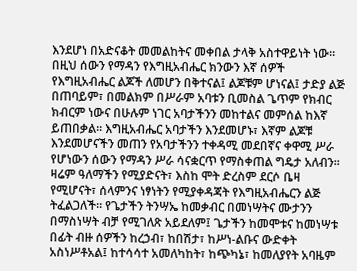እንደሆነ በአድናቆት መመልከትና መቀበል ታላቅ አስተዋይነት ነው፡፡ በዚህ ሰውን የማዳን የእግዚአብሔር ክንውን እኛ ሰዎች የእግዚአብሔር ልጆች ለመሆን በቅተናል፤ ልጆቹም ሆነናል፤ ታድያ ልጅ በጠባይም፣ በመልክም በሥራም አባቱን ቢመስል ጌጥም የክብር ክብርም ነውና በሁሉም ነገር አባታችንን መከተልና መምሰል ከእኛ ይጠበቃል፡፡ እግዚአብሔር አባታችን እንደመሆኑ፣ እኛም ልጆቹ እንደመሆናችን መጠን የአባታችንን ተቀዳሚ መደበኛና ቀዋሚ ሥራ የሆነውን ሰውን የማዳን ሥራ ሳናቋርጥ የማስቀጠል ግዴታ አለብን፡፡ ዛሬም ዓለማችን የሚያድናት፣ እስከ ሞት ድረስም ደርሶ ቤዛ የሚሆናት፣ ሰላምንና ነፃነትን የሚያቀዳጃት የእግዚአብሔርን ልጅ ትፈልጋለች፡፡ የጌታችን ትንሣኤ ከመቃብር በመነሣትና ሙታንን በማስነሣት ብቻ የሚገለጽ አይደለም፤ ጌታችን ከመሞቱና ከመነሣቱ በፊት ብዙ ሰዎችን ከረኃብ፣ ከበሽታ፣ ከሥነ-ልቡና ውድቀት አስነሥቶአል፤ ከተሳሳተ አመለካከት፣ ከጭካኔ፣ ከመለያየት አባዜም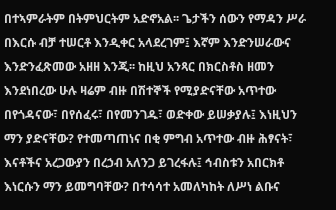በተኣምራትም በትምህርትም አድኖአል፡፡ ጌታችን ሰውን የማዳን ሥራ በእርሱ ብቻ ተሠርቶ እንዲቀር አላደረገም፤ እኛም እንድንሠራውና እንድንፈጽመው አዘዘ እንጂ፡፡ ከዚህ አንጻር በክርስቶስ ዘመን እንደነበረው ሁሉ ዛሬም ብዙ በሽተኞች የሚያድናቸው አጥተው በየጎዳናው፣ በየሰፈሩ፣ በየመንገዱ፣ ወድቀው ይሠቃያሉ፤ እነዚህን ማን ያድናቸው? የተመጣጠነና በቂ ምግብ አጥተው ብዙ ሕፃናት፣ እናቶችና አረጋውያን በረኃብ አለንጋ ይገረፋሉ፤ ኅብስቱን አበርክቶ እነርሱን ማን ይመግባቸው? በተሳሳተ አመለካከት ለሥነ ልቡና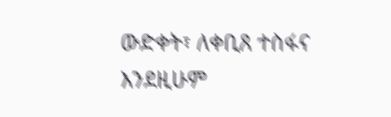ውድቀት፣ ለቀቢጸ ተስፋና እንደዚሁም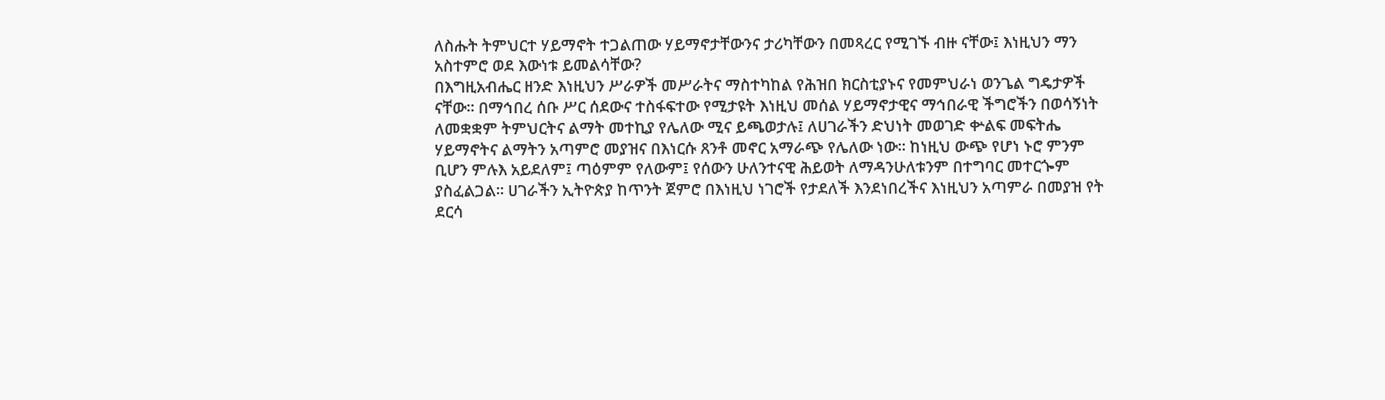ለስሑት ትምህርተ ሃይማኖት ተጋልጠው ሃይማኖታቸውንና ታሪካቸውን በመጻረር የሚገኙ ብዙ ናቸው፤ እነዚህን ማን አስተምሮ ወደ እውነቱ ይመልሳቸው?
በእግዚአብሔር ዘንድ እነዚህን ሥራዎች መሥራትና ማስተካከል የሕዝበ ክርስቲያኑና የመምህራነ ወንጌል ግዴታዎች ናቸው፡፡ በማኅበረ ሰቡ ሥር ሰደውና ተስፋፍተው የሚታዩት እነዚህ መሰል ሃይማኖታዊና ማኅበራዊ ችግሮችን በወሳኝነት ለመቋቋም ትምህርትና ልማት መተኪያ የሌለው ሚና ይጫወታሉ፤ ለሀገራችን ድህነት መወገድ ቍልፍ መፍትሔ ሃይማኖትና ልማትን አጣምሮ መያዝና በእነርሱ ጸንቶ መኖር አማራጭ የሌለው ነው፡፡ ከነዚህ ውጭ የሆነ ኑሮ ምንም ቢሆን ምሉእ አይደለም፤ ጣዕምም የለውም፤ የሰውን ሁለንተናዊ ሕይወት ለማዳንሁለቱንም በተግባር መተርጐም ያስፈልጋል፡፡ ሀገራችን ኢትዮጵያ ከጥንት ጀምሮ በእነዚህ ነገሮች የታደለች እንደነበረችና እነዚህን አጣምራ በመያዝ የት ደርሳ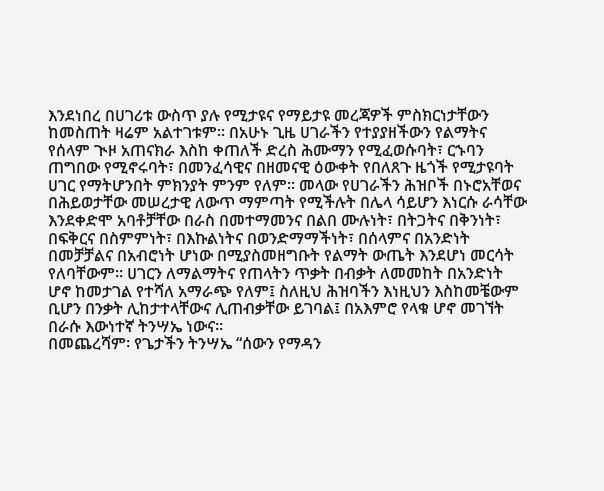እንደነበረ በሀገሪቱ ውስጥ ያሉ የሚታዩና የማይታዩ መረጃዎች ምስክርነታቸውን ከመስጠት ዛሬም አልተገቱም፡፡ በአሁኑ ጊዜ ሀገራችን የተያያዘችውን የልማትና የሰላም ጒዞ አጠናክራ እስከ ቀጠለች ድረስ ሕሙማን የሚፈወሱባት፣ ርኁባን ጠግበው የሚኖሩባት፣ በመንፈሳዊና በዘመናዊ ዕውቀት የበለጸጉ ዜጎች የሚታዩባት ሀገር የማትሆንበት ምክንያት ምንም የለም፡፡ መላው የሀገራችን ሕዝቦች በኑሮአቸወና በሕይወታቸው መሠረታዊ ለውጥ ማምጣት የሚችሉት በሌላ ሳይሆን እነርሱ ራሳቸው እንደቀድሞ አባቶቻቸው በራስ በመተማመንና በልበ ሙሉነት፣ በትጋትና በቅንነት፣ በፍቅርና በስምምነት፣ በእኩልነትና በወንድማማችነት፣ በሰላምና በአንድነት በመቻቻልና በአብሮነት ሆነው በሚያስመዘግቡት የልማት ውጤት እንደሆነ መርሳት የለባቸውም፡፡ ሀገርን ለማልማትና የጠላትን ጥቃት በብቃት ለመመከት በአንድነት ሆኖ ከመታገል የተሻለ አማራጭ የለም፤ ስለዚህ ሕዝባችን እነዚህን እስከመቼውም ቢሆን በንቃት ሊከታተላቸውና ሊጠብቃቸው ይገባል፤ በአእምሮ የላቁ ሆኖ መገኘት በራሱ እውነተኛ ትንሣኤ ነውና፡፡
በመጨረሻም፡ የጌታችን ትንሣኤ “ሰውን የማዳን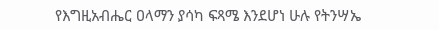የእግዚአብሔር ዐላማን ያሳካ ፍጻሜ እንደሆነ ሁሉ የትንሣኤ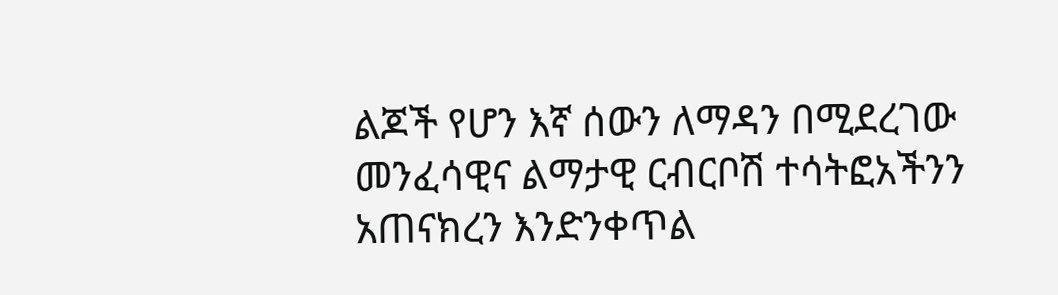ልጆች የሆን እኛ ሰውን ለማዳን በሚደረገው መንፈሳዊና ልማታዊ ርብርቦሽ ተሳትፎአችንን አጠናክረን እንድንቀጥል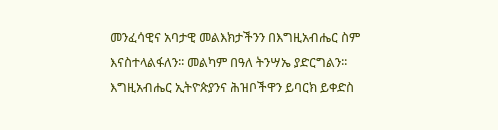መንፈሳዊና አባታዊ መልእክታችንን በእግዚአብሔር ስም እናስተላልፋለን፡፡ መልካም በዓለ ትንሣኤ ያድርግልን፡፡
እግዚአብሔር ኢትዮጵያንና ሕዝቦችዋን ይባርክ ይቀድስ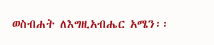ወስብሐት ለእግዚአብሔር አሜን፡፡